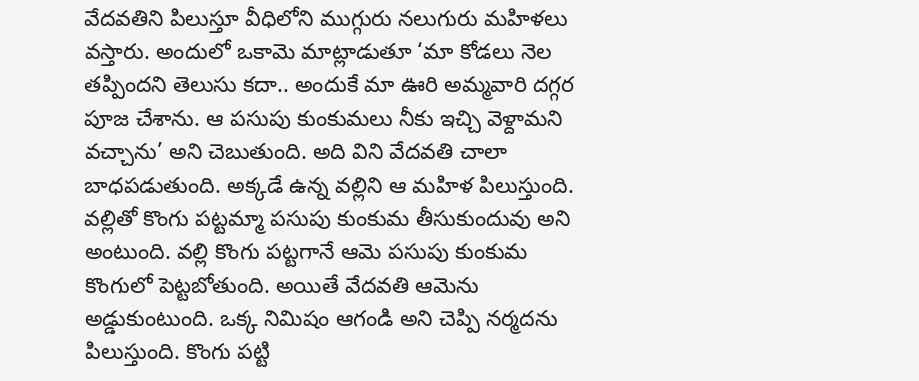వేదవతిని పిలుస్తూ వీధిలోని ముగ్గురు నలుగురు మహిళలు వస్తారు. అందులో ఒకామె మాట్లాడుతూ ‘మా కోడలు నెల తప్పిందని తెలుసు కదా.. అందుకే మా ఊరి అమ్మవారి దగ్గర పూజ చేశాను. ఆ పసుపు కుంకుమలు నీకు ఇచ్చి వెళ్దామని వచ్చాను’ అని చెబుతుంది. అది విని వేదవతి చాలా బాధపడుతుంది. అక్కడే ఉన్న వల్లిని ఆ మహిళ పిలుస్తుంది. వల్లితో కొంగు పట్టమ్మా పసుపు కుంకుమ తీసుకుందువు అని అంటుంది. వల్లి కొంగు పట్టగానే ఆమె పసుపు కుంకుమ కొంగులో పెట్టబోతుంది. అయితే వేదవతి ఆమెను అడ్డుకుంటుంది. ఒక్క నిమిషం ఆగండి అని చెప్పి నర్మదను పిలుస్తుంది. కొంగు పట్టి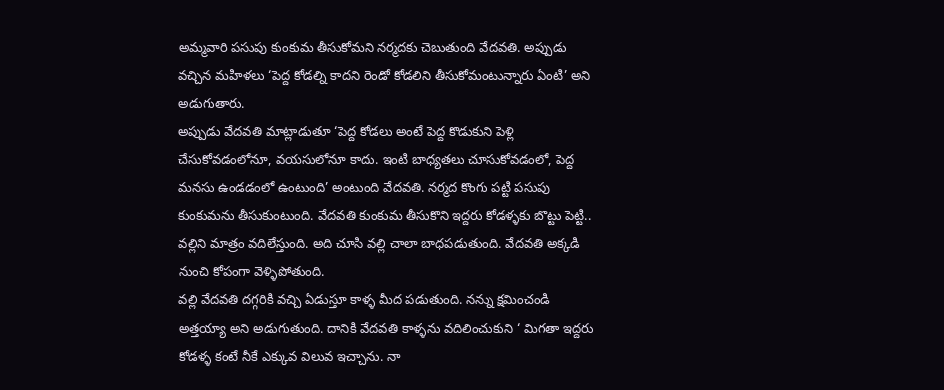అమ్మవారి పసుపు కుంకుమ తీసుకోమని నర్మదకు చెబుతుంది వేదవతి. అప్పుడు వచ్చిన మహిళలు ‘పెద్ద కోడల్ని కాదని రెండో కోడలిని తీసుకోమంటున్నారు ఏంటి’ అని అడుగుతారు.
అప్పుడు వేదవతి మాట్లాడుతూ ‘పెద్ద కోడలు అంటే పెద్ద కొడుకుని పెళ్లి చేసుకోవడంలోనూ, వయసులోనూ కాదు. ఇంటి బాధ్యతలు చూసుకోవడంలో, పెద్ద మనసు ఉండడంలో ఉంటుంది’ అంటుంది వేదవతి. నర్మద కొంగు పట్టి పసుపు కుంకుమను తీసుకుంటుంది. వేదవతి కుంకుమ తీసుకొని ఇద్దరు కోడళ్ళకు బొట్టు పెట్టి.. వల్లిని మాత్రం వదిలేస్తుంది. అది చూసి వల్లి చాలా బాధపడుతుంది. వేదవతి అక్కడి నుంచి కోపంగా వెళ్ళిపోతుంది.
వల్లి వేదవతి దగ్గరికి వచ్చి ఏడుస్తూ కాళ్ళ మీద పడుతుంది. నన్ను క్షమించండి అత్తయ్యా అని అడుగుతుంది. దానికి వేదవతి కాళ్ళను వదిలించుకుని ‘ మిగతా ఇద్దరు కోడళ్ళ కంటే నీకే ఎక్కువ విలువ ఇచ్చాను. నా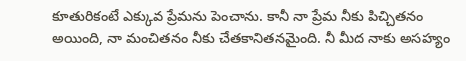కూతురికంటే ఎక్కువ ప్రేమను పెంచాను. కానీ నా ప్రేమ నీకు పిచ్చితనం అయింది, నా మంచితనం నీకు చేతకానితనమైంది. నీ మీద నాకు అసహ్యం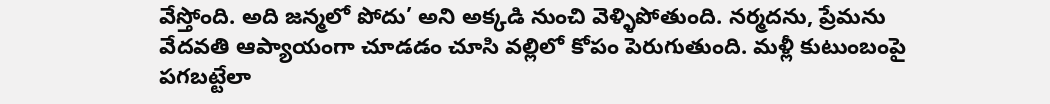వేస్తోంది. అది జన్మలో పోదు’ అని అక్కడి నుంచి వెళ్ళిపోతుంది. నర్మదను, ప్రేమను వేదవతి ఆప్యాయంగా చూడడం చూసి వల్లిలో కోపం పెరుగుతుంది. మళ్లీ కుటుంబంపై పగబట్టేలా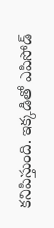కనిపిస్తుంది. ఇక్కడితో ఎపిసోడ్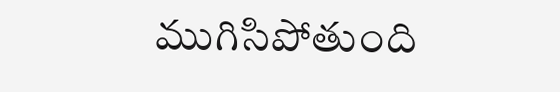ముగిసిపోతుంది